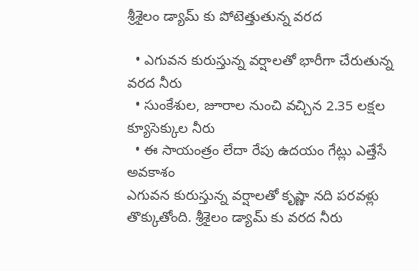శ్రీశైలం డ్యామ్ కు పోటెత్తుతున్న వరద

  • ఎగువన కురుస్తున్న వర్షాలతో భారీగా చేరుతున్న వరద నీరు
  • సుంకేశుల, జూరాల నుంచి వచ్చిన 2.35 లక్షల క్యూసెక్కుల నీరు
  • ఈ సాయంత్రం లేదా రేపు ఉదయం గేట్లు ఎత్తేసే అవకాశం
ఎగువన కురుస్తున్న వర్షాలతో కృష్ణా నది పరవళ్లు తొక్కుతోంది. శ్రీశైలం డ్యామ్ కు వరద నీరు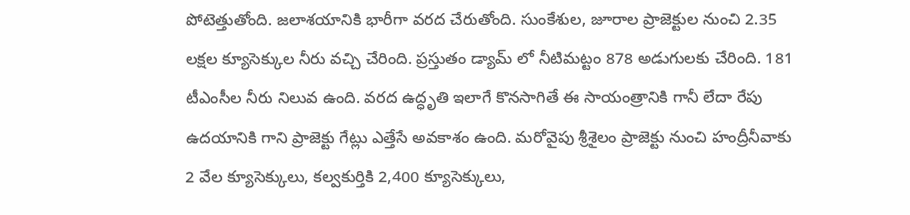పోటెత్తుతోంది. జలాశయానికి భారీగా వరద చేరుతోంది. సుంకేశుల, జూరాల ప్రాజెక్టుల నుంచి 2.35 లక్షల క్యూసెక్కుల నీరు వచ్చి చేరింది. ప్రస్తుతం డ్యామ్ లో నీటిమట్టం 878 అడుగులకు చేరింది. 181 టీఎంసీల నీరు నిలువ ఉంది. వరద ఉద్ధృతి ఇలాగే కొనసాగితే ఈ సాయంత్రానికి గానీ లేదా రేపు ఉదయానికి గాని ప్రాజెక్టు గేట్లు ఎత్తేసే అవకాశం ఉంది. మరోవైపు శ్రీశైలం ప్రాజెక్టు నుంచి హంద్రీనీవాకు 2 వేల క్యూసెక్కులు, కల్వకుర్తికి 2,400 క్యూసెక్కులు,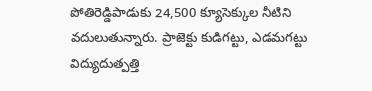పోతిరెడ్డిపాడుకు 24,500 క్యూసెక్కుల నీటిని వదులుతున్నారు. ప్రాజెక్టు కుడిగట్టు, ఎడమగట్టు విద్యుదుత్పత్తి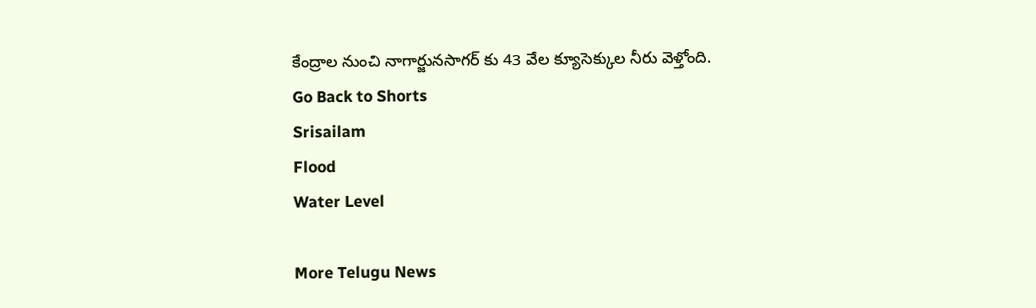కేంద్రాల నుంచి నాగార్జునసాగర్ కు 43 వేల క్యూసెక్కుల నీరు వెళ్తోంది.
Go Back to Shorts
Srisailam
Flood
Water Level

More Telugu News